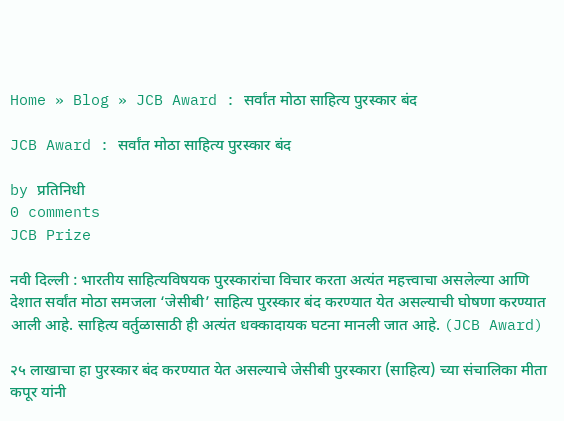Home » Blog » JCB Award : सर्वांत मोठा साहित्य पुरस्कार बंद

JCB Award : सर्वांत मोठा साहित्य पुरस्कार बंद

by प्रतिनिधी
0 comments
JCB Prize

नवी दिल्ली : भारतीय साहित्यविषयक पुरस्कारांचा विचार करता अत्यंत महत्त्वाचा असलेल्या आणि देशात सर्वांत मोठा समजला ‘जेसीबी’ साहित्य पुरस्कार बंद करण्यात येत असल्याची घोषणा करण्यात आली आहे. साहित्य वर्तुळासाठी ही अत्यंत धक्कादायक घटना मानली जात आहे. (JCB Award)

२५ लाखाचा हा पुरस्कार बंद करण्यात येत असल्याचे जेसीबी पुरस्कारा (साहित्य) च्या संचालिका मीता कपूर यांनी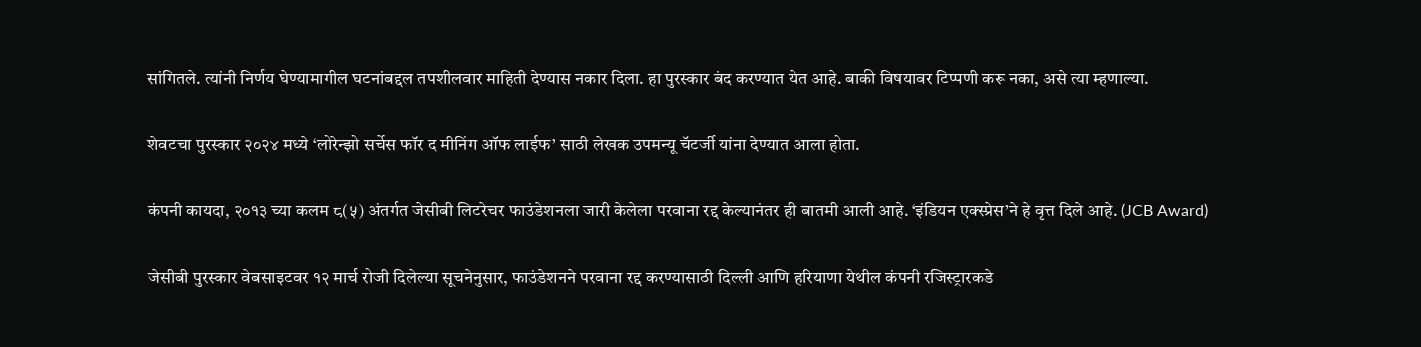सांगितले. त्यांनी निर्णय घेण्यामागील घटनांबद्दल तपशीलवार माहिती देण्यास नकार दिला. हा पुरस्कार बंद करण्यात येत आहे. बाकी विषयावर टिप्पणी करू नका, असे त्या म्हणाल्या.

शेवटचा पुरस्कार २०२४ मध्ये ‘लोरेन्झो सर्चेस फॉर द मीनिंग ऑफ लाईफ’ साठी लेखक उपमन्यू चॅटर्जी यांना देण्यात आला होता.

कंपनी कायदा, २०१३ च्या कलम ८(५) अंतर्गत जेसीबी लिटरेचर फाउंडेशनला जारी केलेला परवाना रद्द केल्यानंतर ही बातमी आली आहे. ‘इंडियन एक्स्प्रेस’ने हे वृत्त दिले आहे. (JCB Award)

जेसीबी पुरस्कार वेबसाइटवर १२ मार्च रोजी दिलेल्या सूचनेनुसार, फाउंडेशनने परवाना रद्द करण्यासाठी दिल्ली आणि हरियाणा येथील कंपनी रजिस्ट्रारकडे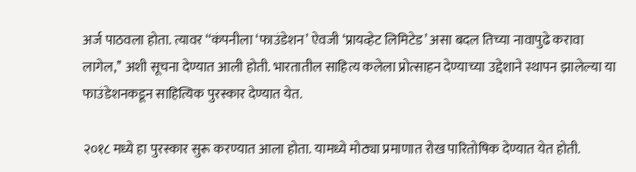अर्ज पाठवला होता. त्यावर ‘‘कंपनीला ‘फाउंडेशन’ ऐवजी ‘प्रायव्हेट लिमिटेड’ असा बदल तिच्या नावापुढे करावा लागेल,’’ अशी सूचना देण्यात आली होती. भारतातील साहित्य कलेला प्रोत्साहन देण्याच्या उद्देशाने स्थापन झालेल्या या फाउंडेशनकडून साहित्यिक पुरस्कार देण्यात येत.

२०१८ मध्ये हा पुरस्कार सुरू करण्यात आला होता. यामध्ये मोठ्या प्रमाणात रोख पारितोषिक देण्यात येत होती.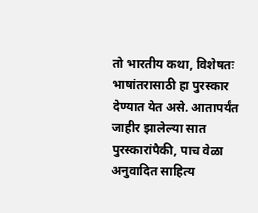तो भारतीय कथा, विशेषतः भाषांतरासाठी हा पुरस्कार देण्यात येत असे. आतापर्यंत जाहीर झालेल्या सात पुरस्कारांपैकी, पाच वेळा अनुवादित साहित्य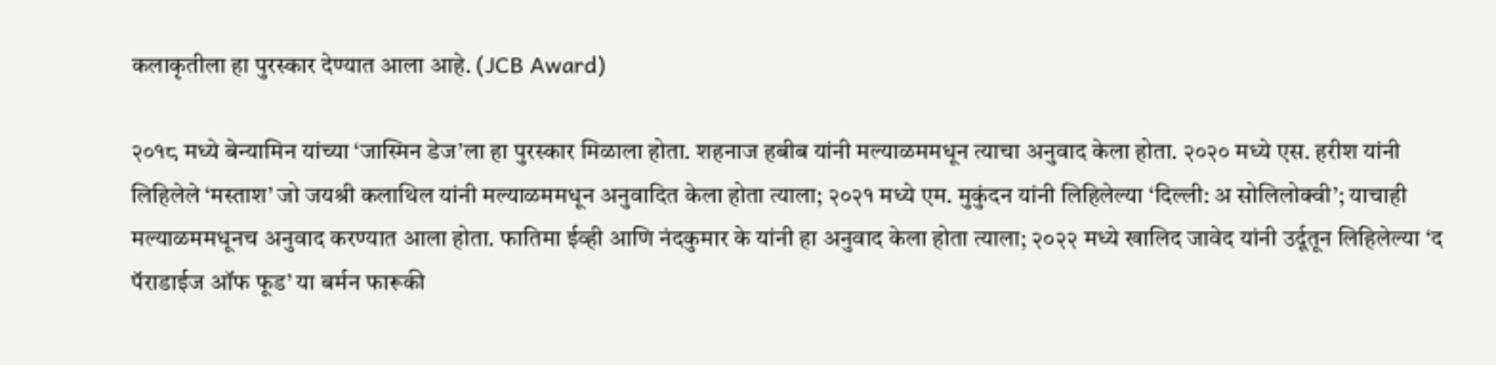कलाकृतीला हा पुरस्कार देण्यात आला आहे. (JCB Award)

२०१८ मध्ये बेन्यामिन यांच्या ‘जास्मिन डेज’ला हा पुरस्कार मिळाला होता. शहनाज हबीब यांनी मल्याळममधून त्याचा अनुवाद केला होता. २०२० मध्ये एस. हरीश यांनी लिहिलेले ‘मस्ताश’ जो जयश्री कलाथिल यांनी मल्याळममधून अनुवादित केला होता त्याला; २०२१ मध्ये एम. मुकुंदन यांनी लिहिलेल्या ‘दिल्ली: अ सोलिलोक्वी’; याचाही मल्याळममधूनच अनुवाद करण्यात आला होता. फातिमा ईव्ही आणि नंदकुमार के यांनी हा अनुवाद केला होता त्याला; २०२२ मध्ये खालिद जावेद यांनी उर्दूतून लिहिलेल्या ‘द पॅराडाईज ऑफ फूड’ या बर्मन फारूकी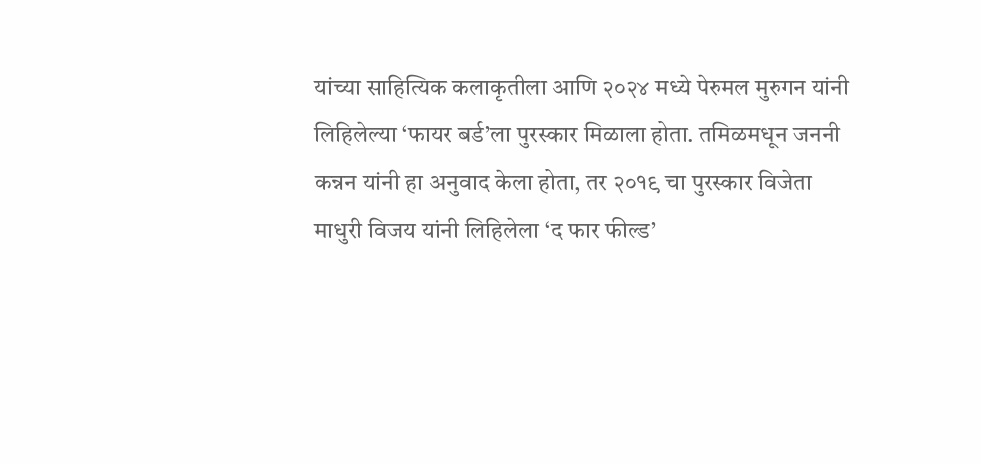यांच्या साहित्यिक कलाकृतीला आणि २०२४ मध्ये पेरुमल मुरुगन यांनी लिहिलेल्या ‘फायर बर्ड’ला पुरस्कार मिळाला होता. तमिळमधून जननी कन्नन यांनी हा अनुवाद केला होता, तर २०१९ चा पुरस्कार विजेता माधुरी विजय यांनी लिहिलेला ‘द फार फील्ड’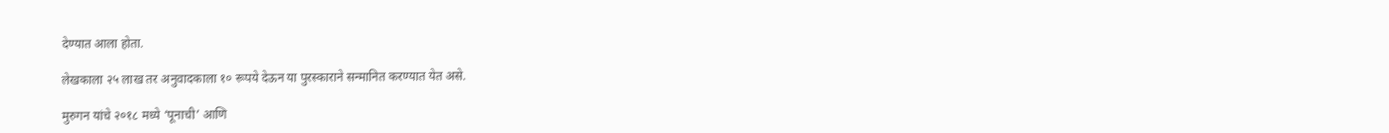देण्यात आला होता.

लेखकाला २५ लाख तर अनुवादकाला १० रूपये देऊन या पुरस्काराने सन्मानित करण्यात येत असे.

मुरुगन यांचे २०१८ मध्ये ‘पूनाची’ आणि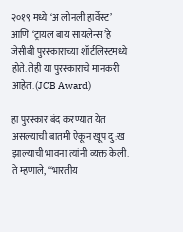२०१९ मध्ये ‘अ लोनली हार्वेस्ट’ आणि ‘ट्रायल बाय सायलेन्स’हे जेसीबी पुरस्काराच्या शॉर्टलिस्टमध्ये होते. तेही या पुरस्काराचे मानकरी आहेत. (JCB Award)

हा पुरस्कार बंद करण्यात येत असल्याची बातमी ऐकून खूप दु:ख झाल्याची भावना त्यांनी व्यक्त केली. ते म्हणाले, ‘‘भारतीय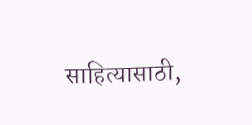साहित्यासाठी,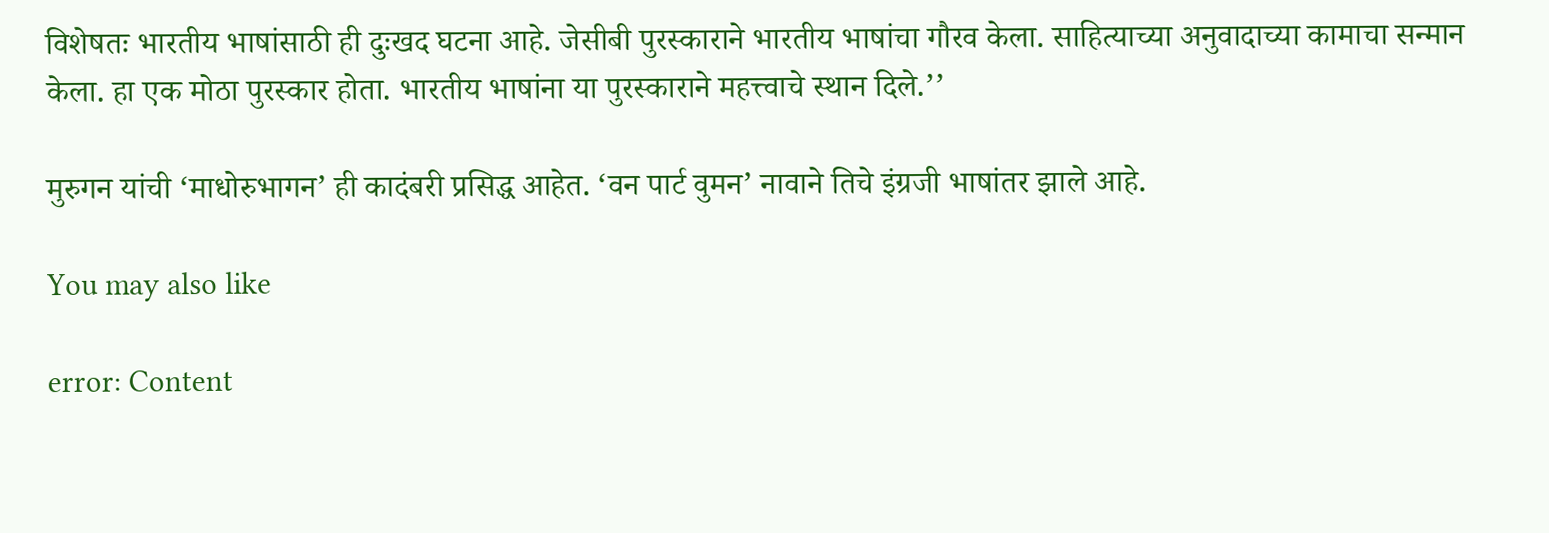विशेषतः भारतीय भाषांसाठी ही दुःखद घटना आहे. जेसीबी पुरस्काराने भारतीय भाषांचा गौरव केला. साहित्याच्या अनुवादाच्या कामाचा सन्मान केला. हा एक मोठा पुरस्कार होता. भारतीय भाषांना या पुरस्काराने महत्त्वाचे स्थान दिले.’’

मुरुगन यांची ‘माधोरुभागन’ ही कादंबरी प्रसिद्ध आहेत. ‘वन पार्ट वुमन’ नावाने तिचे इंग्रजी भाषांतर झाले आहे.

You may also like

error: Content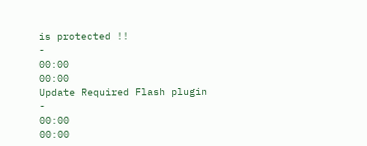is protected !!
-
00:00
00:00
Update Required Flash plugin
-
00:00
00:00